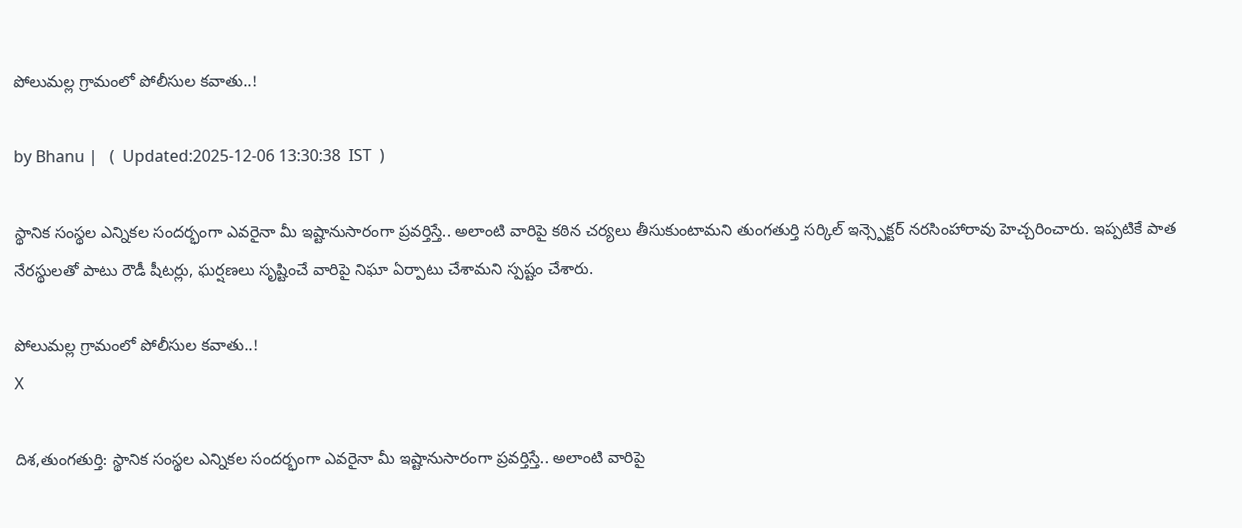పోలుమల్ల గ్రామంలో పోలీసుల కవాతు..!

by Bhanu |   (  Updated:2025-12-06 13:30:38  IST  )

స్థానిక సంస్థల ఎన్నికల సందర్భంగా ఎవరైనా మీ ఇష్టానుసారంగా ప్రవర్తిస్తే.. అలాంటి వారిపై కఠిన చర్యలు తీసుకుంటామని తుంగతుర్తి సర్కిల్ ఇన్స్పెక్టర్ నరసింహారావు హెచ్చరించారు. ఇప్పటికే పాత నేరస్థులతో పాటు రౌడీ షీటర్లు, ఘర్షణలు సృష్టించే వారిపై నిఘా ఏర్పాటు చేశామని స్పష్టం చేశారు.

పోలుమల్ల గ్రామంలో పోలీసుల కవాతు..!
X

దిశ,తుంగతుర్తి: స్థానిక సంస్థల ఎన్నికల సందర్భంగా ఎవరైనా మీ ఇష్టానుసారంగా ప్రవర్తిస్తే.. అలాంటి వారిపై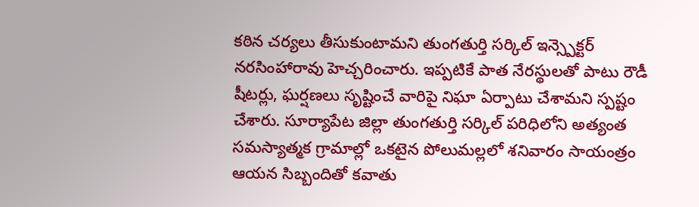కఠిన చర్యలు తీసుకుంటామని తుంగతుర్తి సర్కిల్ ఇన్స్పెక్టర్ నరసింహారావు హెచ్చరించారు. ఇప్పటికే పాత నేరస్థులతో పాటు రౌడీ షీటర్లు, ఘర్షణలు సృష్టించే వారిపై నిఘా ఏర్పాటు చేశామని స్పష్టం చేశారు. సూర్యాపేట జిల్లా తుంగతుర్తి సర్కిల్ పరిధిలోని అత్యంత సమస్యాత్మక గ్రామాల్లో ఒకటైన పోలుమల్లలో శనివారం సాయంత్రం ఆయన సిబ్బందితో కవాతు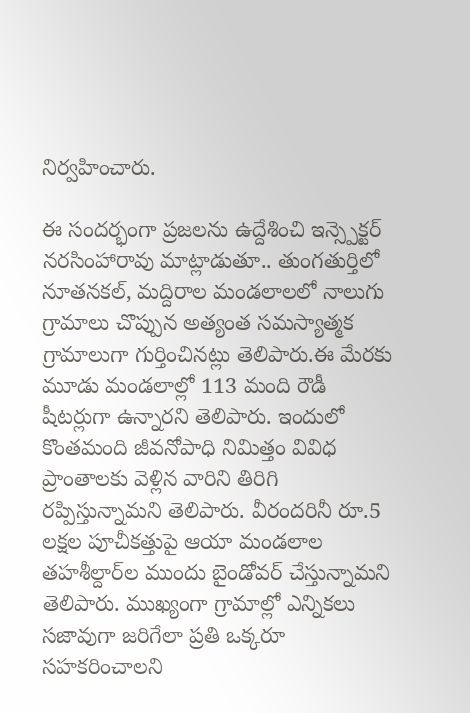నిర్వహించారు.

ఈ సందర్భంగా ప్రజలను ఉద్దేశించి ఇన్స్పెక్టర్ నరసింహారావు మాట్లాడుతూ.. తుంగతుర్తిలో నూతనకల్, మద్దిరాల మండలాలలో నాలుగు గ్రామాలు చొప్పున అత్యంత సమస్యాత్మక గ్రామాలుగా గుర్తించినట్లు తెలిపారు.ఈ మేరకు మూడు మండలాల్లో 113 మంది రౌడీ షీటర్లుగా ఉన్నారని తెలిపారు. ఇందులో కొంతమంది జీవనోపాధి నిమిత్తం వివిధ ప్రాంతాలకు వెళ్లిన వారిని తిరిగి రప్పిస్తున్నామని తెలిపారు. వీరందరినీ రూ.5 లక్షల పూచీకత్తుపై ఆయా మండలాల తహశీల్దార్‌ల ముందు బైండోవర్ చేస్తున్నామని తెలిపారు. ముఖ్యంగా గ్రామాల్లో ఎన్నికలు సజావుగా జరిగేలా ప్రతి ఒక్కరూ సహకరించాలని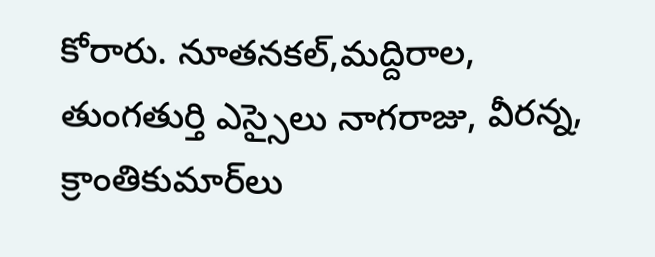కోరారు. నూతనకల్,మద్దిరాల, తుంగతుర్తి ఎస్సైలు నాగరాజు, వీరన్న, క్రాంతికుమార్‌లు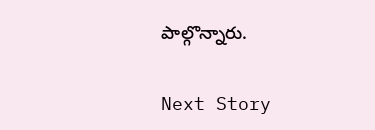పాల్గొన్నారు.

Next Story